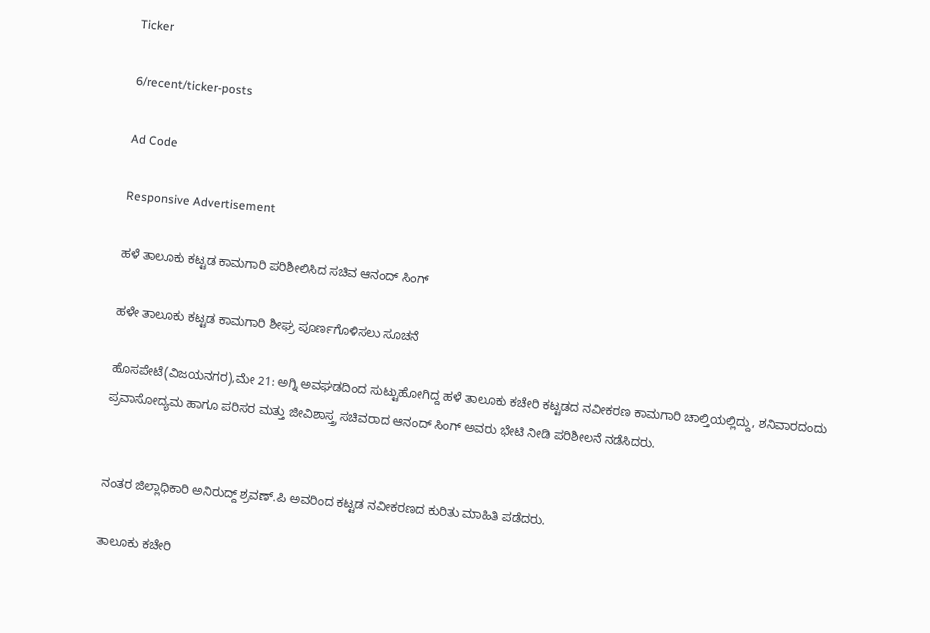Ticker

6/recent/ticker-posts

Ad Code

Responsive Advertisement

ಹಳೆ ತಾಲೂಕು ಕಟ್ಟಡ ಕಾಮಗಾರಿ ಪರಿಶೀಲಿಸಿದ ಸಚಿವ ಆನಂದ್ ಸಿಂಗ್

ಹಳೇ ತಾಲೂಕು ಕಟ್ಟಡ ಕಾಮಗಾರಿ ಶೀಘ್ರ ಪೂರ್ಣಗೊಳಿಸಲು ಸೂಚನೆ

ಹೊಸಪೇಟೆ(ವಿಜಯನಗರ),ಮೇ 21: ಅಗ್ನಿ ಅವಘಡದಿಂದ ಸುಟ್ಟುಹೋಗಿದ್ದ ಹಳೆ ತಾಲೂಕು ಕಚೇರಿ ಕಟ್ಟಡದ ನವೀಕರಣ ಕಾಮಗಾರಿ ಚಾಲ್ತಿಯಲ್ಲಿದ್ದು, ಶನಿವಾರದಂದು ಪ್ರವಾಸೋದ್ಯಮ ಹಾಗೂ ಪರಿಸರ ಮತ್ತು ಜೀವಿಶಾಸ್ತ್ರ ಸಚಿವರಾದ ಆನಂದ್ ಸಿಂಗ್ ಅವರು ಭೇಟಿ ನೀಡಿ ಪರಿಶೀಲನೆ ನಡೆಸಿದರು.


ನಂತರ ಜಿಲ್ಲಾಧಿಕಾರಿ ಅನಿರುದ್ದ್ ಶ್ರವಣ್.ಪಿ ಅವರಿಂದ ಕಟ್ಟಡ ನವೀಕರಣದ ಕುರಿತು ಮಾಹಿತಿ ಪಡೆದರು.

ತಾಲೂಕು ಕಚೇರಿ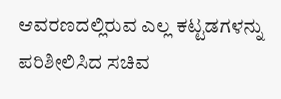ಆವರಣದಲ್ಲಿರುವ ಎಲ್ಲ ಕಟ್ಟಡಗಳನ್ನು ಪರಿಶೀಲಿಸಿದ ಸಚಿವ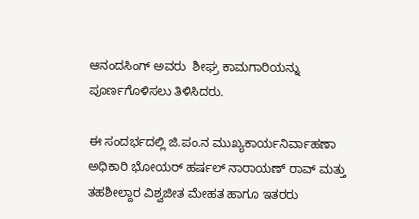ಆನಂದಸಿಂಗ್ ಅವರು  ಶೀಘ್ರ ಕಾಮಗಾರಿಯನ್ನು ಪೂರ್ಣಗೊಳಿಸಲು ತಿಳಿಸಿದರು.

ಈ ಸಂದರ್ಭದಲ್ಲಿ ಜಿ.ಪಂ.ನ ಮುಖ್ಯಕಾರ್ಯನಿರ್ವಾಹಣಾ ಅಧಿಕಾರಿ ಭೋಯರ್ ಹರ್ಷಲ್ ನಾರಾಯಣ್ ರಾವ್ ಮತ್ತು ತಹಶೀಲ್ದಾರ ವಿಶ್ವಜೀತ ಮೇಹತ ಹಾಗೂ ಇತರರು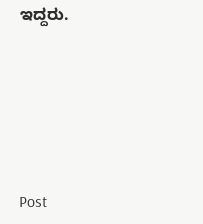ಇದ್ದರು.






Post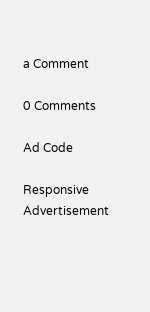a Comment

0 Comments

Ad Code

Responsive Advertisement